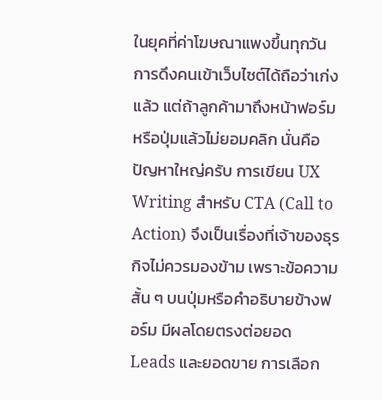ในยุคที่ค่าโฆษณาแพงขึ้นทุกวัน การดึงคนเข้าเว็บไซต์ได้ถือว่าเก่งแล้ว แต่ถ้าลูกค้ามาถึงหน้าฟอร์มหรือปุ่มแล้วไม่ยอมคลิก นั่นคือปัญหาใหญ่ครับ การเขียน UX Writing สำหรับ CTA (Call to Action) จึงเป็นเรื่องที่เจ้าของธุรกิจไม่ควรมองข้าม เพราะข้อความสั้น ๆ บนปุ่มหรือคำอธิบายข้างฟอร์ม มีผลโดยตรงต่อยอด Leads และยอดขาย การเลือก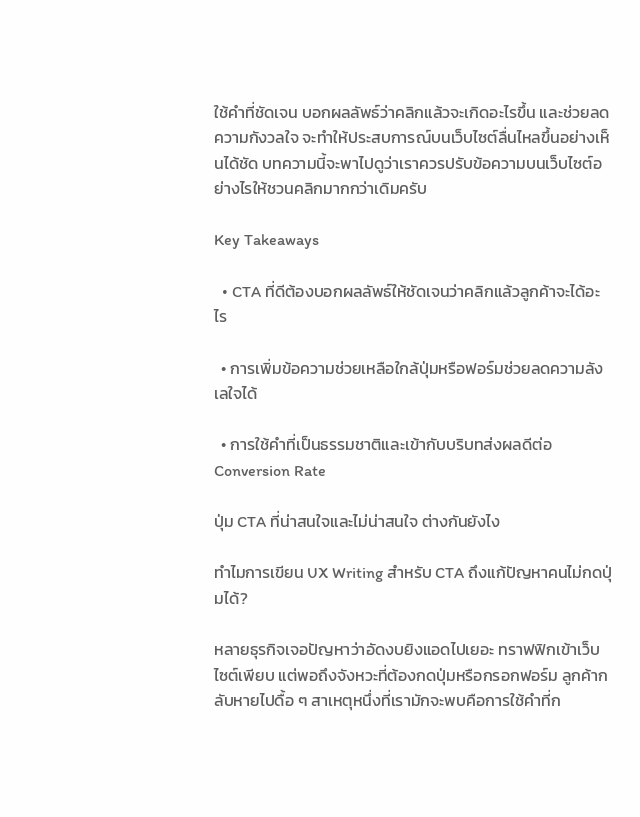ใช้คำที่ชัดเจน บอกผลลัพธ์ว่าคลิกแล้วจะเกิดอะไรขึ้น และช่วยลดความกังวลใจ จะทำให้ประสบการณ์บนเว็บไซต์ลื่นไหลขึ้นอย่างเห็นได้ชัด บทความนี้จะพาไปดูว่าเราควรปรับข้อความบนเว็บไซต์อย่างไรให้ชวนคลิกมากกว่าเดิมครับ

Key Takeaways

  • CTA ที่ดีต้องบอกผลลัพธ์ให้ชัดเจนว่าคลิกแล้วลูกค้าจะได้อะไร

  • การเพิ่มข้อความช่วยเหลือใกล้ปุ่มหรือฟอร์มช่วยลดความลังเลใจได้

  • การใช้คำที่เป็นธรรมชาติและเข้ากับบริบทส่งผลดีต่อ Conversion Rate

ปุ่ม CTA ที่น่าสนใจและไม่น่าสนใจ ต่างกันยังไง

ทำไมการเขียน UX Writing สำหรับ CTA ถึงแก้ปัญหาคนไม่กดปุ่มได้?

หลายธุรกิจเจอปัญหาว่าอัดงบยิงแอดไปเยอะ ทราฟฟิกเข้าเว็บไซต์เพียบ แต่พอถึงจังหวะที่ต้องกดปุ่มหรือกรอกฟอร์ม ลูกค้ากลับหายไปดื้อ ๆ สาเหตุหนึ่งที่เรามักจะพบคือการใช้คำที่ก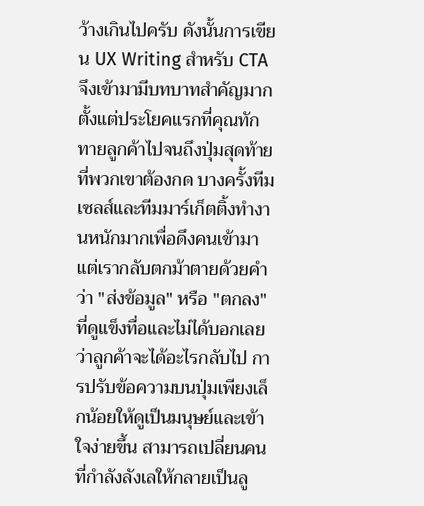ว้างเกินไปครับ ดังนั้นการเขียน UX Writing สำหรับ CTA จึงเข้ามามีบทบาทสำคัญมากตั้งแต่ประโยคแรกที่คุณทักทายลูกค้าไปจนถึงปุ่มสุดท้ายที่พวกเขาต้องกด บางครั้งทีมเซลส์และทีมมาร์เก็ตติ้งทำงานหนักมากเพื่อดึงคนเข้ามา แต่เรากลับตกม้าตายด้วยคำว่า "ส่งข้อมูล" หรือ "ตกลง" ที่ดูแข็งทื่อและไม่ได้บอกเลยว่าลูกค้าจะได้อะไรกลับไป การปรับข้อความบนปุ่มเพียงเล็กน้อยให้ดูเป็นมนุษย์และเข้าใจง่ายขึ้น สามารถเปลี่ยนคนที่กำลังลังเลให้กลายเป็นลู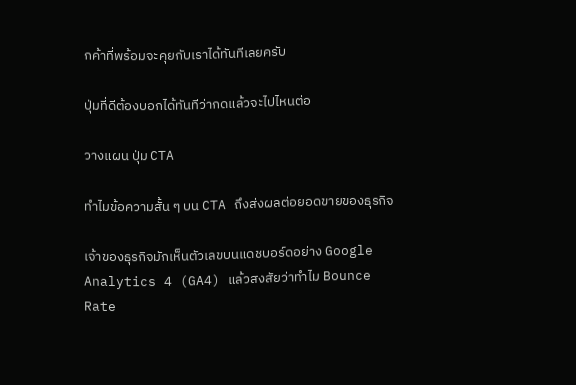กค้าที่พร้อมจะคุยกับเราได้ทันทีเลยครับ

ปุ่มที่ดีต้องบอกได้ทันทีว่ากดแล้วจะไปไหนต่อ

วางแผน ปุ่ม CTA

ทำไมข้อความสั้น ๆ บน CTA ถึงส่งผลต่อยอดขายของธุรกิจ

เจ้าของธุรกิจมักเห็นตัวเลขบนแดชบอร์ดอย่าง Google Analytics 4 (GA4) แล้วสงสัยว่าทำไม Bounce Rate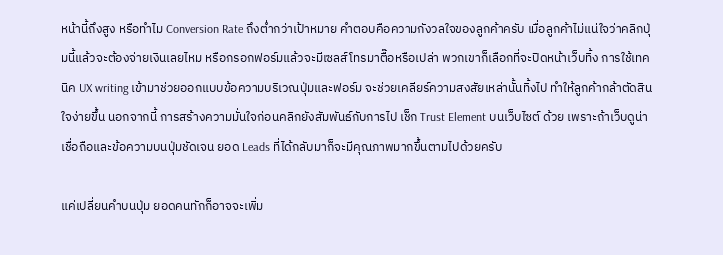หน้านี้ถึงสูง หรือทำไม Conversion Rate ถึงต่ำกว่าเป้าหมาย คำตอบคือความกังวลใจของลูกค้าครับ เมื่อลูกค้าไม่แน่ใจว่าคลิกปุ่มนี้แล้วจะต้องจ่ายเงินเลยไหม หรือกรอกฟอร์มแล้วจะมีเซลส์โทรมาตื๊อหรือเปล่า พวกเขาก็เลือกที่จะปิดหน้าเว็บทิ้ง การใช้เทคนิค UX writing เข้ามาช่วยออกแบบข้อความบริเวณปุ่มและฟอร์ม จะช่วยเคลียร์ความสงสัยเหล่านั้นทิ้งไป ทำให้ลูกค้ากล้าตัดสินใจง่ายขึ้น นอกจากนี้ การสร้างความมั่นใจก่อนคลิกยังสัมพันธ์กับการไป เช็ก Trust Element บนเว็บไซต์ ด้วย เพราะถ้าเว็บดูน่าเชื่อถือและข้อความบนปุ่มชัดเจน ยอด Leads ที่ได้กลับมาก็จะมีคุณภาพมากขึ้นตามไปด้วยครับ

แค่เปลี่ยนคำบนปุ่ม ยอดคนทักก็อาจจะเพิ่ม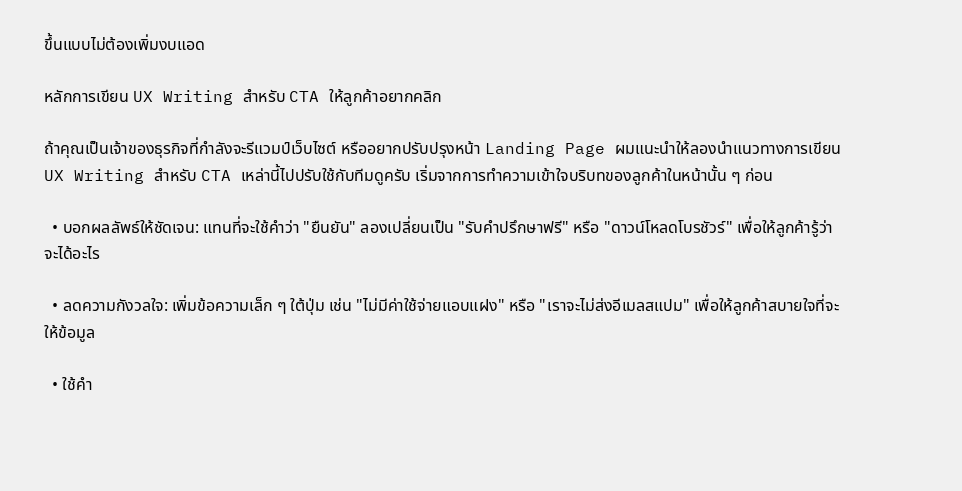ขึ้นแบบไม่ต้องเพิ่มงบแอด

หลักการเขียน UX Writing สำหรับ CTA ให้ลูกค้าอยากคลิก

ถ้าคุณเป็นเจ้าของธุรกิจที่กำลังจะรีแวมป์เว็บไซต์ หรืออยากปรับปรุงหน้า Landing Page ผมแนะนำให้ลองนำแนวทางการเขียน UX Writing สำหรับ CTA เหล่านี้ไปปรับใช้กับทีมดูครับ เริ่มจากการทำความเข้าใจบริบทของลูกค้าในหน้านั้น ๆ ก่อน

  • บอกผลลัพธ์ให้ชัดเจน: แทนที่จะใช้คำว่า "ยืนยัน" ลองเปลี่ยนเป็น "รับคำปรึกษาฟรี" หรือ "ดาวน์โหลดโบรชัวร์" เพื่อให้ลูกค้ารู้ว่าจะได้อะไร

  • ลดความกังวลใจ: เพิ่มข้อความเล็ก ๆ ใต้ปุ่ม เช่น "ไม่มีค่าใช้จ่ายแอบแฝง" หรือ "เราจะไม่ส่งอีเมลสแปม" เพื่อให้ลูกค้าสบายใจที่จะให้ข้อมูล

  • ใช้คำ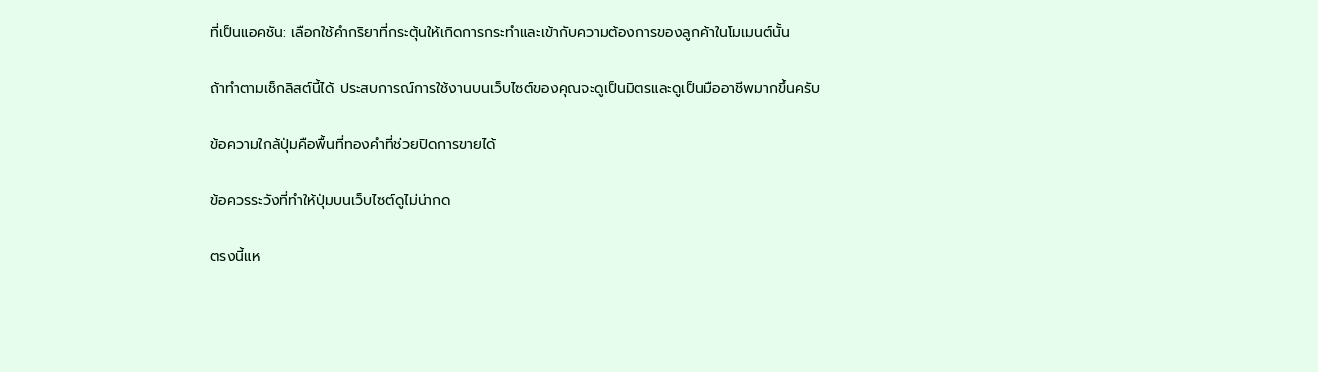ที่เป็นแอคชัน: เลือกใช้คำกริยาที่กระตุ้นให้เกิดการกระทำและเข้ากับความต้องการของลูกค้าในโมเมนต์นั้น

ถ้าทำตามเช็กลิสต์นี้ได้ ประสบการณ์การใช้งานบนเว็บไซต์ของคุณจะดูเป็นมิตรและดูเป็นมืออาชีพมากขึ้นครับ

ข้อความใกล้ปุ่มคือพื้นที่ทองคำที่ช่วยปิดการขายได้

ข้อควรระวังที่ทำให้ปุ่มบนเว็บไซต์ดูไม่น่ากด

ตรงนี้แห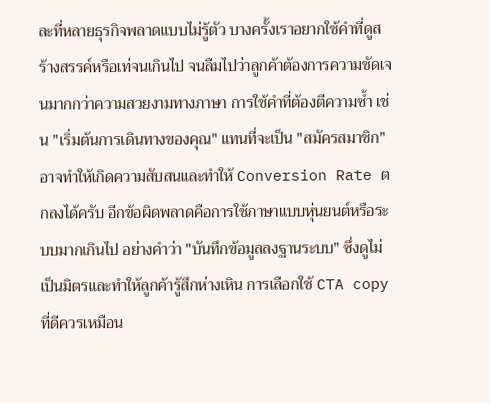ละที่หลายธุรกิจพลาดแบบไม่รู้ตัว บางครั้งเราอยากใช้คำที่ดูสร้างสรรค์หรือเท่จนเกินไป จนลืมไปว่าลูกค้าต้องการความชัดเจนมากกว่าความสวยงามทางภาษา การใช้คำที่ต้องตีความซ้ำ เช่น "เริ่มต้นการเดินทางของคุณ" แทนที่จะเป็น "สมัครสมาชิก" อาจทำให้เกิดความสับสนและทำให้ Conversion Rate ตกลงได้ครับ อีกข้อผิดพลาดคือการใช้ภาษาแบบหุ่นยนต์หรือระบบมากเกินไป อย่างคำว่า "บันทึกข้อมูลลงฐานระบบ" ซึ่งดูไม่เป็นมิตรและทำให้ลูกค้ารู้สึกห่างเหิน การเลือกใช้ CTA copy ที่ดีควรเหมือน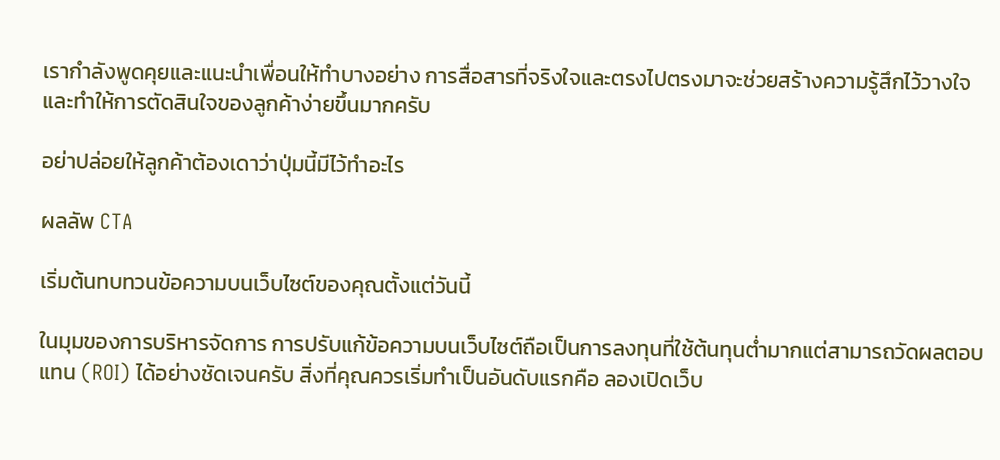เรากำลังพูดคุยและแนะนำเพื่อนให้ทำบางอย่าง การสื่อสารที่จริงใจและตรงไปตรงมาจะช่วยสร้างความรู้สึกไว้วางใจและทำให้การตัดสินใจของลูกค้าง่ายขึ้นมากครับ

อย่าปล่อยให้ลูกค้าต้องเดาว่าปุ่มนี้มีไว้ทำอะไร

ผลลัพ CTA

เริ่มต้นทบทวนข้อความบนเว็บไซต์ของคุณตั้งแต่วันนี้

ในมุมของการบริหารจัดการ การปรับแก้ข้อความบนเว็บไซต์ถือเป็นการลงทุนที่ใช้ต้นทุนต่ำมากแต่สามารถวัดผลตอบแทน (ROI) ได้อย่างชัดเจนครับ สิ่งที่คุณควรเริ่มทำเป็นอันดับแรกคือ ลองเปิดเว็บ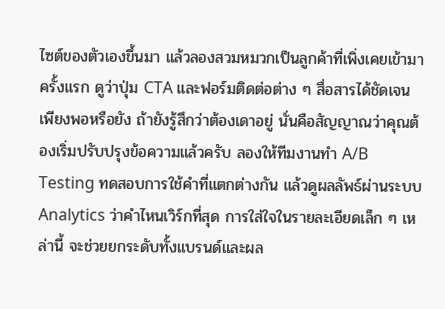ไซต์ของตัวเองขึ้นมา แล้วลองสวมหมวกเป็นลูกค้าที่เพิ่งเคยเข้ามาครั้งแรก ดูว่าปุ่ม CTA และฟอร์มติดต่อต่าง ๆ สื่อสารได้ชัดเจนเพียงพอหรือยัง ถ้ายังรู้สึกว่าต้องเดาอยู่ นั่นคือสัญญาณว่าคุณต้องเริ่มปรับปรุงข้อความแล้วครับ ลองให้ทีมงานทำ A/B Testing ทดสอบการใช้คำที่แตกต่างกัน แล้วดูผลลัพธ์ผ่านระบบ Analytics ว่าคำไหนเวิร์กที่สุด การใส่ใจในรายละเอียดเล็ก ๆ เหล่านี้ จะช่วยยกระดับทั้งแบรนด์และผล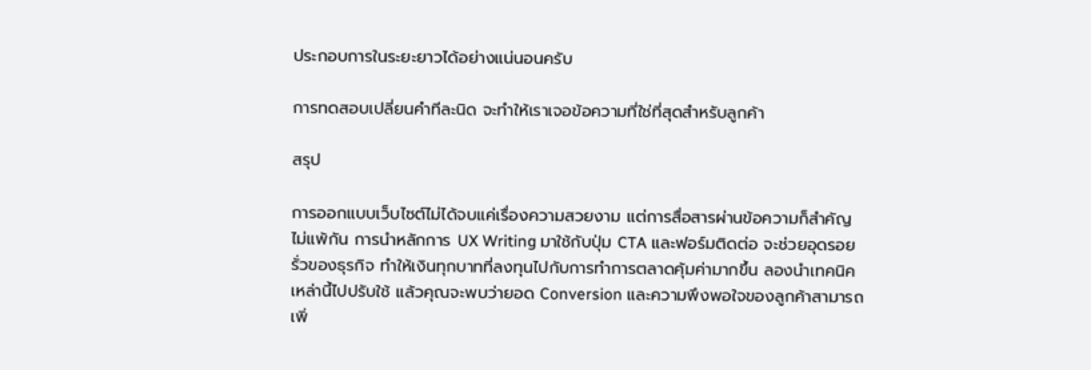ประกอบการในระยะยาวได้อย่างแน่นอนครับ

การทดสอบเปลี่ยนคำทีละนิด จะทำให้เราเจอข้อความที่ใช่ที่สุดสำหรับลูกค้า

สรุป

การออกแบบเว็บไซต์ไม่ได้จบแค่เรื่องความสวยงาม แต่การสื่อสารผ่านข้อความก็สำคัญไม่แพ้กัน การนำหลักการ UX Writing มาใช้กับปุ่ม CTA และฟอร์มติดต่อ จะช่วยอุดรอยรั่วของธุรกิจ ทำให้เงินทุกบาทที่ลงทุนไปกับการทำการตลาดคุ้มค่ามากขึ้น ลองนำเทคนิคเหล่านี้ไปปรับใช้ แล้วคุณจะพบว่ายอด Conversion และความพึงพอใจของลูกค้าสามารถเพิ่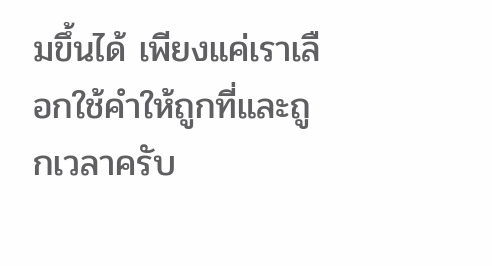มขึ้นได้ เพียงแค่เราเลือกใช้คำให้ถูกที่และถูกเวลาครับ